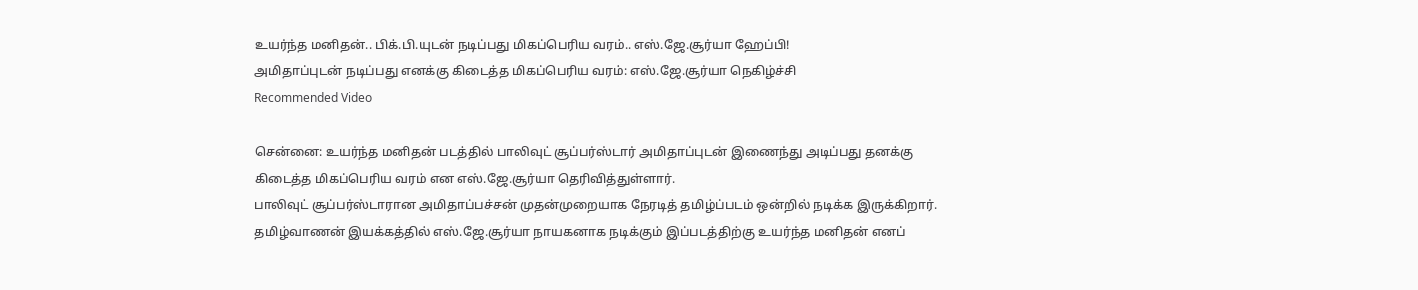உயர்ந்த மனிதன்.. பிக்.பி.யுடன் நடிப்பது மிகப்பெரிய வரம்.. எஸ்.ஜே.சூர்யா ஹேப்பி!
அமிதாப்புடன் நடிப்பது எனக்கு கிடைத்த மிகப்பெரிய வரம்: எஸ்.ஜே.சூர்யா நெகிழ்ச்சி
Recommended Video

சென்னை: உயர்ந்த மனிதன் படத்தில் பாலிவுட் சூப்பர்ஸ்டார் அமிதாப்புடன் இணைந்து அடிப்பது தனக்கு கிடைத்த மிகப்பெரிய வரம் என எஸ்.ஜே.சூர்யா தெரிவித்துள்ளார்.
பாலிவுட் சூப்பர்ஸ்டாரான அமிதாப்பச்சன் முதன்முறையாக நேரடித் தமிழ்ப்படம் ஒன்றில் நடிக்க இருக்கிறார். தமிழ்வாணன் இயக்கத்தில் எஸ்.ஜே.சூர்யா நாயகனாக நடிக்கும் இப்படத்திற்கு உயர்ந்த மனிதன் எனப்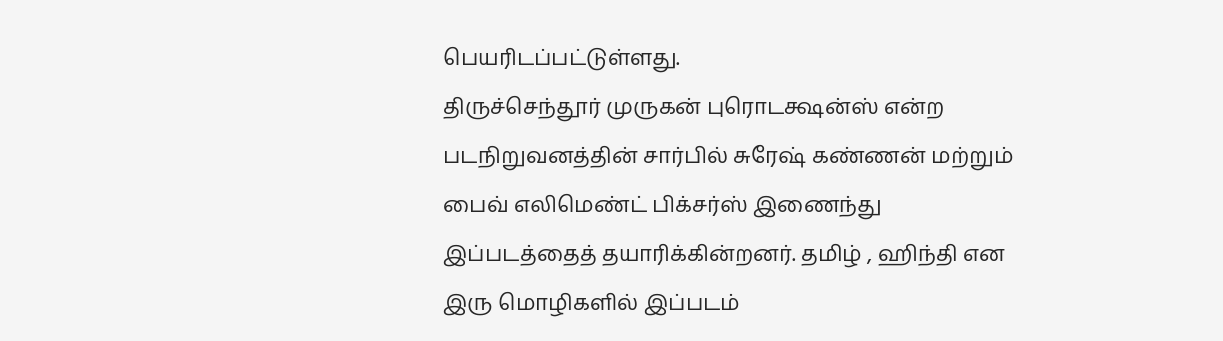பெயரிடப்பட்டுள்ளது.
திருச்செந்தூர் முருகன் புரொடக்ஷன்ஸ் என்ற படநிறுவனத்தின் சார்பில் சுரேஷ் கண்ணன் மற்றும் பைவ் எலிமெண்ட் பிக்சர்ஸ் இணைந்து இப்படத்தைத் தயாரிக்கின்றனர். தமிழ் , ஹிந்தி என இரு மொழிகளில் இப்படம்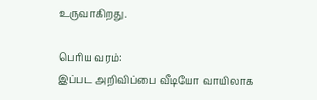உருவாகிறது.

பெரிய வரம்:
இப்பட அறிவிப்பை வீடியோ வாயிலாக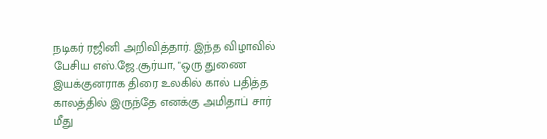நடிகர் ரஜினி அறிவித்தார். இந்த விழாவில் பேசிய எஸ்.ஜே.சூர்யா, "ஒரு துணை இயக்குனராக திரை உலகில் கால் பதித்த காலத்தில் இருந்தே எனக்கு அமிதாப் சார் மீது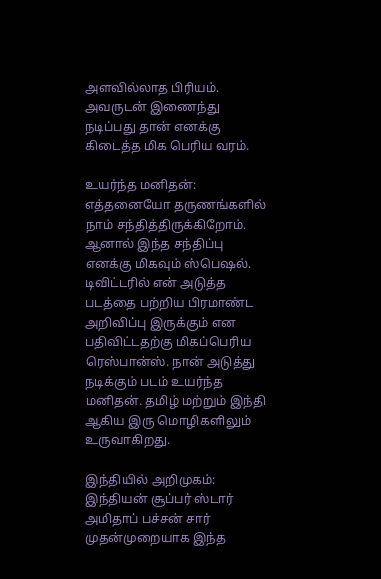அளவில்லாத பிரியம். அவருடன் இணைந்து நடிப்பது தான் எனக்கு கிடைத்த மிக பெரிய வரம்.

உயர்ந்த மனிதன்:
எத்தனையோ தருணங்களில் நாம் சந்தித்திருக்கிறோம். ஆனால் இந்த சந்திப்பு எனக்கு மிகவும் ஸ்பெஷல். டிவிட்டரில் என் அடுத்த படத்தை பற்றிய பிரமாண்ட அறிவிப்பு இருக்கும் என பதிவிட்டதற்கு மிகப்பெரிய ரெஸ்பான்ஸ். நான் அடுத்து நடிக்கும் படம் உயர்ந்த மனிதன். தமிழ் மற்றும் இந்தி ஆகிய இரு மொழிகளிலும் உருவாகிறது.

இந்தியில் அறிமுகம்:
இந்தியன் சூப்பர் ஸ்டார் அமிதாப் பச்சன் சார் முதன்முறையாக இந்த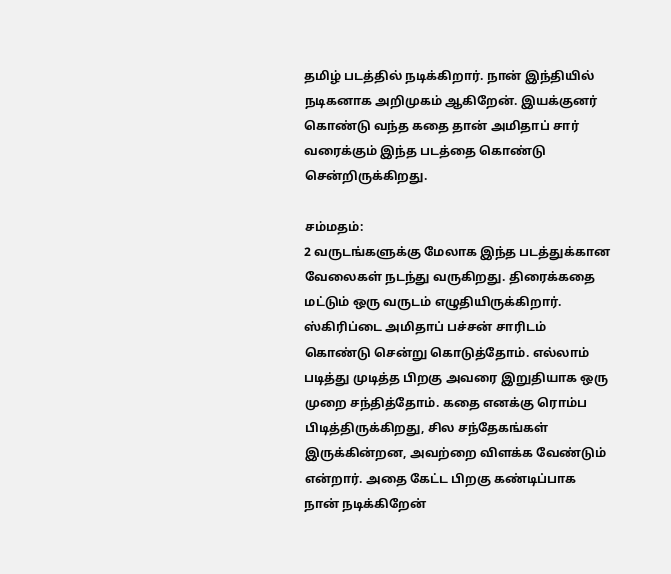தமிழ் படத்தில் நடிக்கிறார். நான் இந்தியில் நடிகனாக அறிமுகம் ஆகிறேன். இயக்குனர் கொண்டு வந்த கதை தான் அமிதாப் சார் வரைக்கும் இந்த படத்தை கொண்டு சென்றிருக்கிறது.

சம்மதம்:
2 வருடங்களுக்கு மேலாக இந்த படத்துக்கான வேலைகள் நடந்து வருகிறது. திரைக்கதை மட்டும் ஒரு வருடம் எழுதியிருக்கிறார். ஸ்கிரிப்டை அமிதாப் பச்சன் சாரிடம் கொண்டு சென்று கொடுத்தோம். எல்லாம் படித்து முடித்த பிறகு அவரை இறுதியாக ஒரு முறை சந்தித்தோம். கதை எனக்கு ரொம்ப பிடித்திருக்கிறது, சில சந்தேகங்கள் இருக்கின்றன, அவற்றை விளக்க வேண்டும் என்றார். அதை கேட்ட பிறகு கண்டிப்பாக நான் நடிக்கிறேன்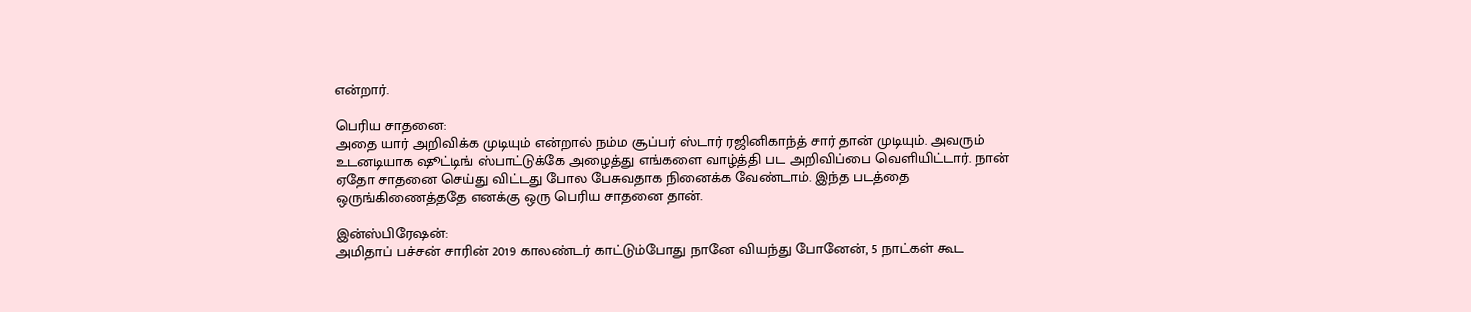என்றார்.

பெரிய சாதனை:
அதை யார் அறிவிக்க முடியும் என்றால் நம்ம சூப்பர் ஸ்டார் ரஜினிகாந்த் சார் தான் முடியும். அவரும் உடனடியாக ஷூட்டிங் ஸ்பாட்டுக்கே அழைத்து எங்களை வாழ்த்தி பட அறிவிப்பை வெளியிட்டார். நான் ஏதோ சாதனை செய்து விட்டது போல பேசுவதாக நினைக்க வேண்டாம். இந்த படத்தை ஒருங்கிணைத்ததே எனக்கு ஒரு பெரிய சாதனை தான்.

இன்ஸ்பிரேஷன்:
அமிதாப் பச்சன் சாரின் 2019 காலண்டர் காட்டும்போது நானே வியந்து போனேன், 5 நாட்கள் கூட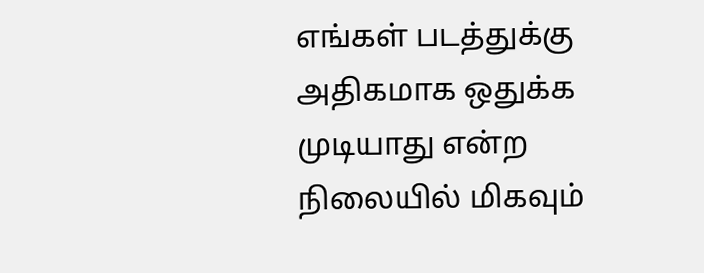எங்கள் படத்துக்கு அதிகமாக ஒதுக்க முடியாது என்ற நிலையில் மிகவும்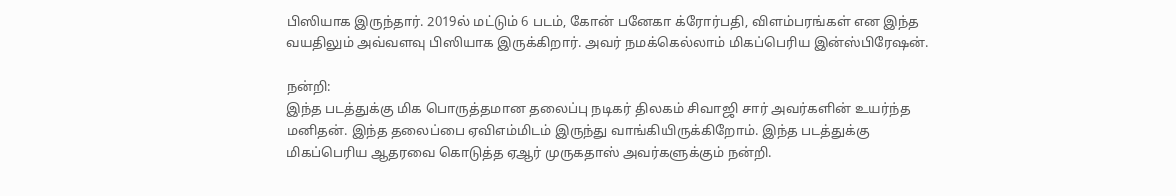பிஸியாக இருந்தார். 2019ல் மட்டும் 6 படம், கோன் பனேகா க்ரோர்பதி, விளம்பரங்கள் என இந்த வயதிலும் அவ்வளவு பிஸியாக இருக்கிறார். அவர் நமக்கெல்லாம் மிகப்பெரிய இன்ஸ்பிரேஷன்.

நன்றி:
இந்த படத்துக்கு மிக பொருத்தமான தலைப்பு நடிகர் திலகம் சிவாஜி சார் அவர்களின் உயர்ந்த மனிதன். இந்த தலைப்பை ஏவிஎம்மிடம் இருந்து வாங்கியிருக்கிறோம். இந்த படத்துக்கு மிகப்பெரிய ஆதரவை கொடுத்த ஏஆர் முருகதாஸ் அவர்களுக்கும் நன்றி.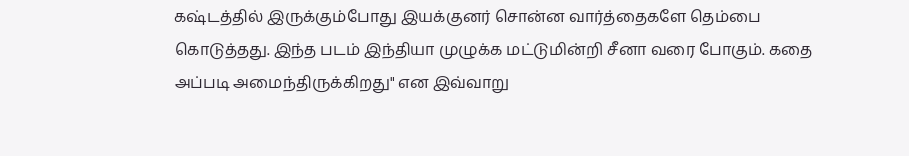கஷ்டத்தில் இருக்கும்போது இயக்குனர் சொன்ன வார்த்தைகளே தெம்பை கொடுத்தது. இந்த படம் இந்தியா முழுக்க மட்டுமின்றி சீனா வரை போகும். கதை அப்படி அமைந்திருக்கிறது" என இவ்வாறு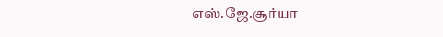எஸ்.ஜே.சூர்யா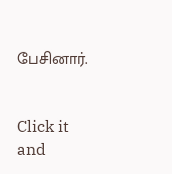பேசினார்.


Click it and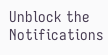Unblock the Notifications